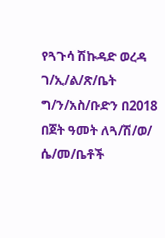የጓጉሳ ሽኩዳድ ወረዳ ገ/ኢ/ል/ጽ/ቤት ግ/ን/አስ/ቡድን በ2018 በጀት ዓመት ለጓ/ሽ/ወ/ ሴ/መ/ቤቶች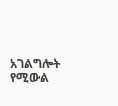አገልግሎት የሚውል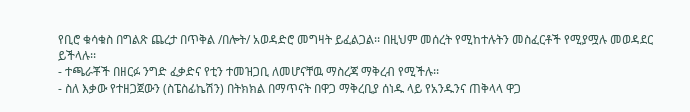የቢሮ ቁሳቁስ በግልጽ ጨረታ በጥቅል /በሎት/ አወዳድሮ መግዛት ይፈልጋል፡፡ በዚህም መሰረት የሚከተሉትን መስፈርቶች የሚያሟሉ መወዳደር ይችላሉ፡፡
- ተጫራቾች በዘርፉ ንግድ ፈቃድና የቲን ተመዝጋቢ ለመሆናቸዉ ማስረጃ ማቅረብ የሚችሉ፡፡
- ስለ እቃው የተዘጋጀውን (ስፔስፊኬሽን) በትክክል በማጥናት በዋጋ ማቅረቢያ ሰነዱ ላይ የአንዱንና ጠቅላላ ዋጋ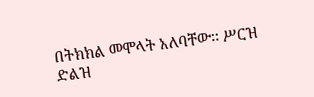በትክክል መሞላት አለባቸው፡፡ ሥርዝ ድልዝ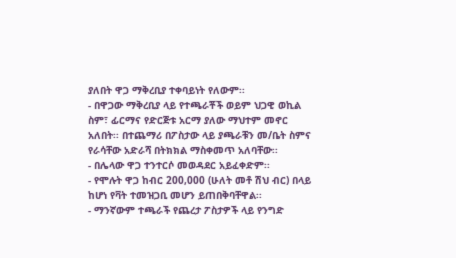ያለበት ዋጋ ማቅረቢያ ተቀባይነት የለውም፡፡
- በዋጋው ማቅረቢያ ላይ የተጫራቾች ወይም ህጋዊ ወኪል ስም፣ ፊርማና የድርጅቱ አርማ ያለው ማህተም መኖር አለበት፡፡ በተጨማሪ በፖስታው ላይ ያጫራቹን መ/ቤት ስምና የራሳቸው አድራሻ በትክክል ማስቀመጥ አለባቸው፡፡
- በሌላው ዋጋ ተንተርሶ መወዳደር አይፈቀድም፡፡
- የሞሉት ዋጋ ከብር 200,000 (ሁለት መቶ ሽህ ብር) በላይ ከሆነ የቫት ተመዝጋቢ መሆን ይጠበቅባቸዋል፡፡
- ማንኛውም ተጫራች የጨረታ ፖስታዎች ላይ የንግድ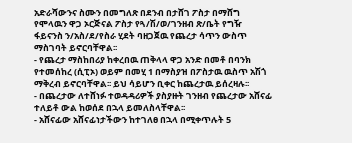አድራሻውንና ስሙን በመግለጽ በደንብ በታሸገ ፖስታ በማሸግ የሞላዉን ዋጋ ኦርጅናል ፖስታ የጓ/ሽ/ወ/ገንዘብ ጽ/ቤት የግዥ ፋይናንስ ን/አስ/ደ/የስራ ሂደት ባዘጋጀዉ የጨረታ ሳጥን ውስጥ ማስገባት ይኖርባቸዋል፡፡
- የጨረታ ማስከበሪያ ከቀረበዉ ጠቅላላ ዋጋ አንድ በመቶ በባንክ የተመሰከረ (ሲፒኦ) ወይም በመሂ 1 በማስያዝ በፖስታዉ ዉስጥ አሽጎ ማቅረብ ይኖርባቸዋል፡፡ ይህ ሳይሆን ቢቀር ከጨረታዉ ይሰረዛሉ፡፡
- በጨረታው ለተሸነፉ ተወዳዳሪዎች ያስያዙት ገንዘብ የጨረታው አሸናፊ ተለይቶ ውል ከወሰደ በኋላ ይመለስላቸዋል፡፡
- አሸናፊው አሸናፊነታችውን ከተገለፀ በኋላ በሚቀጥሉት 5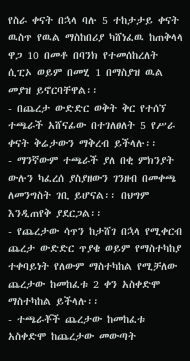የስራ ቀናት በኋላ ባሉ 5 ተከታታይ ቀናት ዉስጥ የዉል ማስከበሪያ ካሸነፈዉ ከጠቅላላ ዋጋ 10 በመቶ በባንክ የተመሰከረለት ሲፒኦ ወይም በመሂ 1 በማስያዝ ዉል መያዝ ይኖርባቸዋል፡፡
- በጨረታ ውድድር ወቅት ቅር የተሰኘ ተጫራች አሸናፊው በተገለፀለት 5 የሥራ ቀናት ቅሬታውን ማቅረብ ይችላሉ፡፡
- ማንኛውም ተጫራች ያለ በቂ ምክንያት ውሉን ካፈረሰ ያስያዘውን ገንዘብ በመቀጫ ለመንግስት ገቢ ይሆናል፡፡ በህግም እንዲጠየቅ ያደርጋል፡፡
- የጨረታው ሳጥን ከታሸገ በኋላ የሚቀርብ ጨረታ ውድድር ጥያቄ ወይም የማስተካከያ ተቀባይነት የለውም ማስተካከል የሚቻለው ጨረታው ከመከፈቱ 2 ቀን አስቀድሞ ማስተካከል ይችላሉ፡፡
- ተጫራቾች ጨረታው ከመከፈቱ አስቀድሞ ከጨረታው መውጣት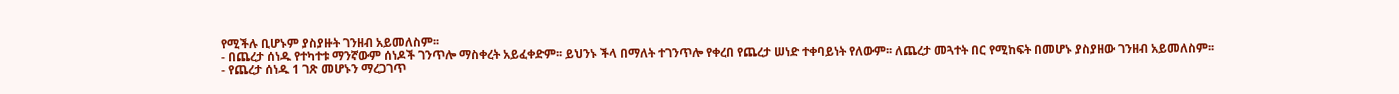የሚችሉ ቢሆኑም ያስያዙት ገንዘብ አይመለስም፡፡
- በጨረታ ሰነዱ የተካተቱ ማንኛውም ሰነዶች ገንጥሎ ማስቀረት አይፈቀድም፡፡ ይህንኑ ችላ በማለት ተገንጥሎ የቀረበ የጨረታ ሠነድ ተቀባይነት የለውም፡፡ ለጨረታ መጓተት በር የሚከፍት በመሆኑ ያስያዘው ገንዘብ አይመለስም፡፡
- የጨረታ ሰነዱ 1 ገጽ መሆኑን ማረጋገጥ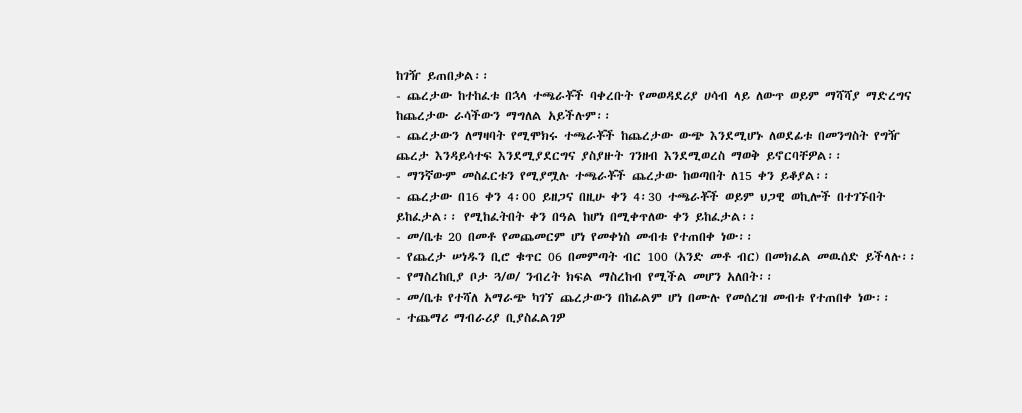ከገዥ ይጠበቃል፡፡
- ጨረታው ከተከፈቱ በኋላ ተጫራቾች ባቀረቡት የመወዳደሪያ ሀሳብ ላይ ለውጥ ወይም ማሻሻያ ማድረግና ከጨረታው ራሳችውን ማግለል አይችሉም፡፡
- ጨረታውን ለማዛባት የሚሞክሩ ተጫራቾች ከጨረታው ውጭ እንደሚሆኑ ለወደፊቱ በመንግስት የግዥ ጨረታ እንዳይሳተፍ እንደሚያደርግና ያስያዙት ገንዘብ እንደሚወረስ ማወቅ ይኖርባቸዎል፡፡
- ማንኛውም መስፈርቱን የሚያሟሉ ተጫራቾች ጨረታው ከወጣበት ለ15 ቀን ይቆያል፡፡
- ጨረታው በ16 ቀን 4፡00 ይዘጋና በዚሁ ቀን 4፡30 ተጫራቾች ወይም ህጋዊ ወኪሎች በተገኙበት ይከፈታል፡፡ የሚከፈትበት ቀን በዓል ከሆነ በሚቀጥለው ቀን ይከፈታል፡፡
- መ/ቤቱ 20 በመቶ የመጨመርም ሆነ የመቀነስ መብቱ የተጠበቀ ነው፡፡
- የጨረታ ሠነዱን ቢሮ ቁጥር 06 በመምጣት ብር 100 (አንድ መቶ ብር) በመክፈል መዉሰድ ይችላሉ፡፡
- የማስረከቢያ ቦታ ጓ/ወ/ ንብረት ክፍል ማስረከብ የሚችል መሆን አለበት፡፡
- መ/ቤቱ የተሻለ አማራጭ ካገኘ ጨረታውን በከፊልም ሆነ በሙሉ የመሰረዝ መብቱ የተጠበቀ ነው፡፡
- ተጨማሪ ማብራሪያ ቢያስፈልገዎ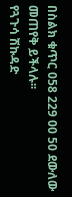በስልክ ቁጥር 058 229 00 50 ደውለው መጠየቅ ይችላሉ፡፡
የጓጉሳ ሽኩዳድ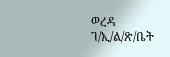ወረዳ ገ/ኢ/ል/ጽ/ቤት